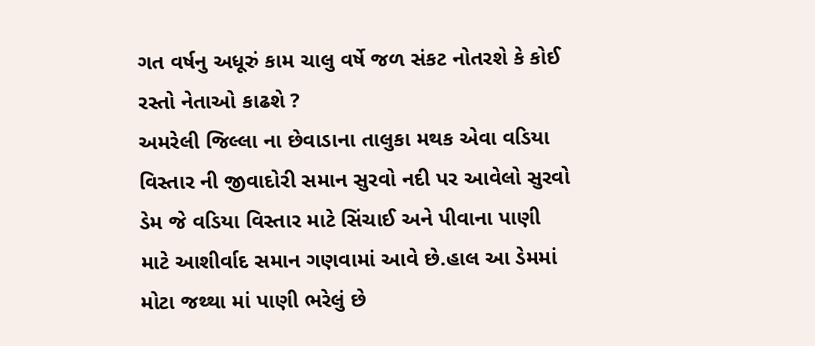ગત વર્ષનુ અધૂરું કામ ચાલુ વર્ષે જળ સંકટ નોતરશે કે કોઈ રસ્તો નેતાઓ કાઢશે ?
અમરેલી જિલ્લા ના છેવાડાના તાલુકા મથક એવા વડિયા વિસ્તાર ની જીવાદોરી સમાન સુરવો નદી પર આવેલો સુરવો ડેમ જે વડિયા વિસ્તાર માટે સિંચાઈ અને પીવાના પાણી માટે આશીર્વાદ સમાન ગણવામાં આવે છે.હાલ આ ડેમમાં મોટા જથ્થા માં પાણી ભરેલું છે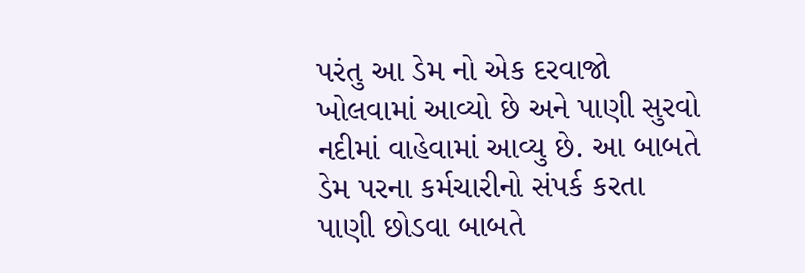પરંતુ આ ડેમ નો એક દરવાજો ખોલવામાં આવ્યો છે અને પાણી સુરવો નદીમાં વાહેવામાં આવ્યુ છે. આ બાબતે ડેમ પરના કર્મચારીનો સંપર્ક કરતા પાણી છોડવા બાબતે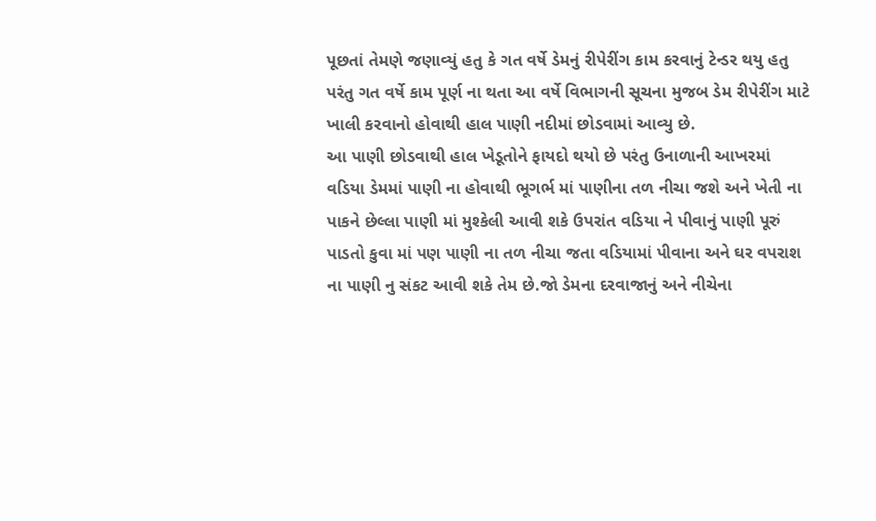પૂછતાં તેમણે જણાવ્યું હતુ કે ગત વર્ષે ડેમનું રીપેરીંગ કામ કરવાનું ટેન્ડર થયુ હતુ પરંતુ ગત વર્ષે કામ પૂર્ણ ના થતા આ વર્ષે વિભાગની સૂચના મુજબ ડેમ રીપેરીંગ માટે ખાલી કરવાનો હોવાથી હાલ પાણી નદીમાં છોડવામાં આવ્યુ છે.
આ પાણી છોડવાથી હાલ ખેડૂતોને ફાયદો થયો છે પરંતુ ઉનાળાની આખરમાં વડિયા ડેમમાં પાણી ના હોવાથી ભૂગર્ભ માં પાણીના તળ નીચા જશે અને ખેતી ના પાકને છેલ્લા પાણી માં મુશ્કેલી આવી શકે ઉપરાંત વડિયા ને પીવાનું પાણી પૂરું પાડતો કુવા માં પણ પાણી ના તળ નીચા જતા વડિયામાં પીવાના અને ઘર વપરાશ ના પાણી નુ સંકટ આવી શકે તેમ છે.જો ડેમના દરવાજાનું અને નીચેના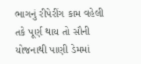ભાગનું રીપેરીંગ કામ વહેલી તકે પૂર્ણ થાય તો સૌની યોજનાથી પાણી ડેમમાં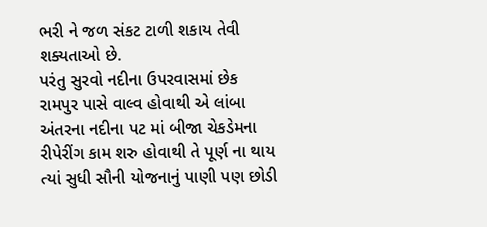ભરી ને જળ સંકટ ટાળી શકાય તેવી શક્યતાઓ છે.
પરંતુ સુરવો નદીના ઉપરવાસમાં છેક રામપુર પાસે વાલ્વ હોવાથી એ લાંબા અંતરના નદીના પટ માં બીજા ચેકડેમના રીપેરીંગ કામ શરુ હોવાથી તે પૂર્ણ ના થાય ત્યાં સુધી સૌની યોજનાનું પાણી પણ છોડી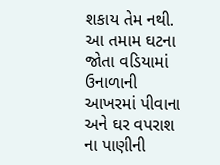શકાય તેમ નથી. આ તમામ ઘટના જોતા વડિયામાં ઉનાળાની આખરમાં પીવાના અને ઘર વપરાશ ના પાણીની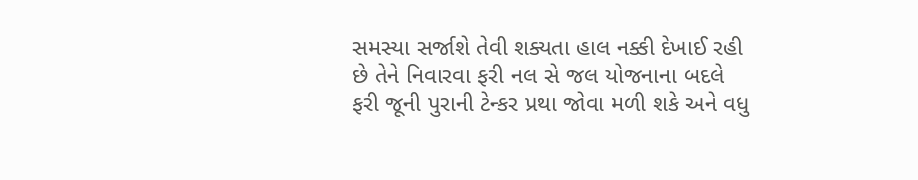સમસ્યા સર્જાશે તેવી શક્યતા હાલ નક્કી દેખાઈ રહી છે તેને નિવારવા ફરી નલ સે જલ યોજનાના બદલે ફરી જૂની પુરાની ટેન્કર પ્રથા જોવા મળી શકે અને વધુ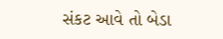સંકટ આવે તો બેડા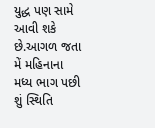યુદ્ધ પણ સામે આવી શકે છે.આગળ જતા મેં મહિનાના મધ્ય ભાગ પછી શું સ્થિતિ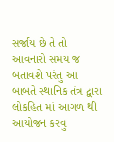સર્જાય છે તે તો આવનારો સમય જ બતાવશે પરંતુ આ બાબતે સ્થાનિક તંત્ર દ્વારા લોકહિત માં આગળ થી આયોજન કરવુ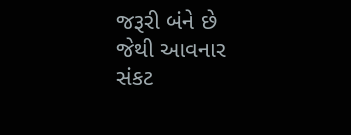જરૂરી બંને છે જેથી આવનાર સંકટ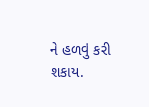ને હળવું કરી શકાય.